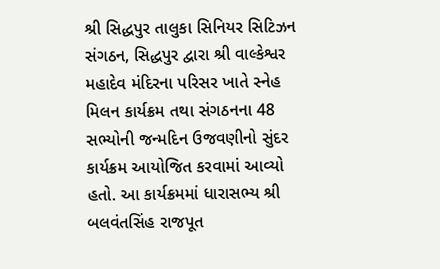શ્રી સિદ્ધપુર તાલુકા સિનિયર સિટિઝન સંગઠન, સિદ્ધપુર દ્વારા શ્રી વાલ્કેશ્વર મહાદેવ મંદિરના પરિસર ખાતે સ્નેહ મિલન કાર્યક્રમ તથા સંગઠનના 48 સભ્યોની જન્મદિન ઉજવણીનો સુંદર કાર્યક્રમ આયોજિત કરવામાં આવ્યો હતો. આ કાર્યક્રમમાં ધારાસભ્ય શ્રી બલવંતસિંહ રાજપૂત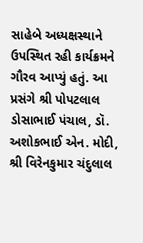સાહેબે અધ્યક્ષસ્થાને ઉપસ્થિત રહી કાર્યક્રમને ગૌરવ આપ્યું હતું. આ પ્રસંગે શ્રી પોપટલાલ ડોસાભાઈ પંચાલ, ડૉ. અશોકભાઈ એન. મોદી, શ્રી વિરેનકુમાર ચંદુલાલ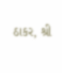ઠાકર, શ્રી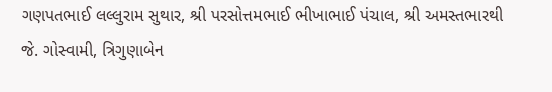ગણપતભાઈ લલ્લુરામ સુથાર, શ્રી પરસોત્તમભાઈ ભીખાભાઈ પંચાલ, શ્રી અમસ્તભારથી જે. ગોસ્વામી, ત્રિગુણાબેન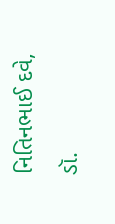નિતિનભાઈ દવે, ડૉ.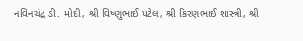નવિનચંદ્ર ડી. મોદી, શ્રી વિષ્ણુભાઈ પટેલ, શ્રી કિરણભાઈ શાસ્ત્રી, શ્રી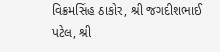વિક્રમસિંહ ઠાકોર, શ્રી જગદીશભાઈ પટેલ, શ્રી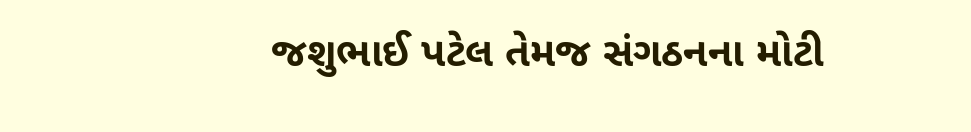જશુભાઈ પટેલ તેમજ સંગઠનના મોટી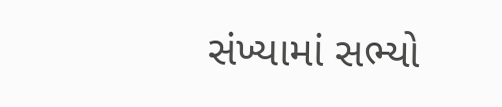સંખ્યામાં સભ્યો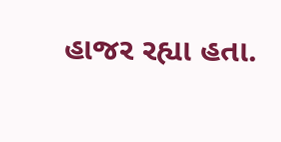હાજર રહ્યા હતા.